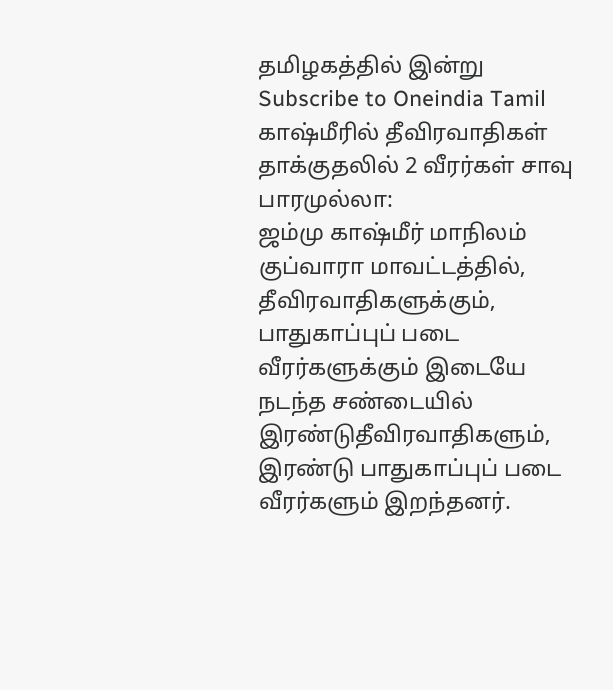தமிழகத்தில் இன்று
Subscribe to Oneindia Tamil
காஷ்மீரில் தீவிரவாதிகள் தாக்குதலில் 2 வீரர்கள் சாவு
பாரமுல்லா:
ஜம்மு காஷ்மீர் மாநிலம் குப்வாரா மாவட்டத்தில், தீவிரவாதிகளுக்கும், பாதுகாப்புப் படை வீரர்களுக்கும் இடையே நடந்த சண்டையில் இரண்டுதீவிரவாதிகளும், இரண்டு பாதுகாப்புப் படை வீரர்களும் இறந்தனர்.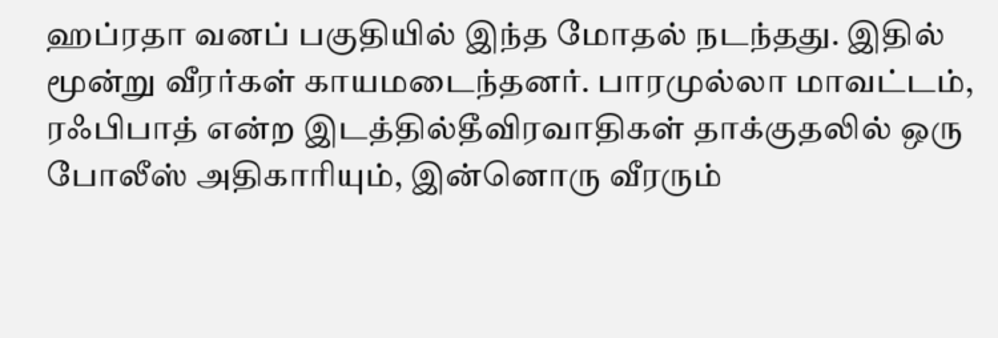ஹப்ரதா வனப் பகுதியில் இந்த மோதல் நடந்தது. இதில் மூன்று வீரர்கள் காயமடைந்தனர். பாரமுல்லா மாவட்டம், ரஃபிபாத் என்ற இடத்தில்தீவிரவாதிகள் தாக்குதலில் ஒரு போலீஸ் அதிகாரியும், இன்னொரு வீரரும்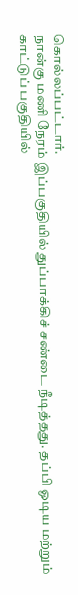கொல்லப்பட்டார்.
நான்கு மணி நேரம் இப்பகுதியில் துப்பாக்கிச் சண்டை நீடித்தது. தப்பி ஓடிய மற்றும் காட்டுப் பகுதியில்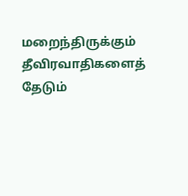மறைந்திருக்கும் தீவிரவாதிகளைத் தேடும்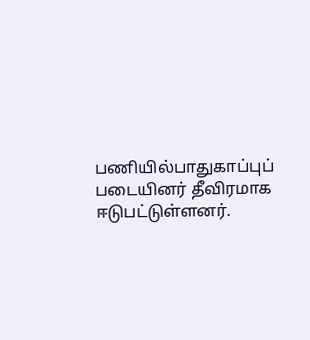பணியில்பாதுகாப்புப் படையினர் தீவிரமாக ஈடுபட்டுள்ளனர்.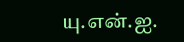யு.என்.ஐ.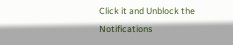Click it and Unblock the Notifications